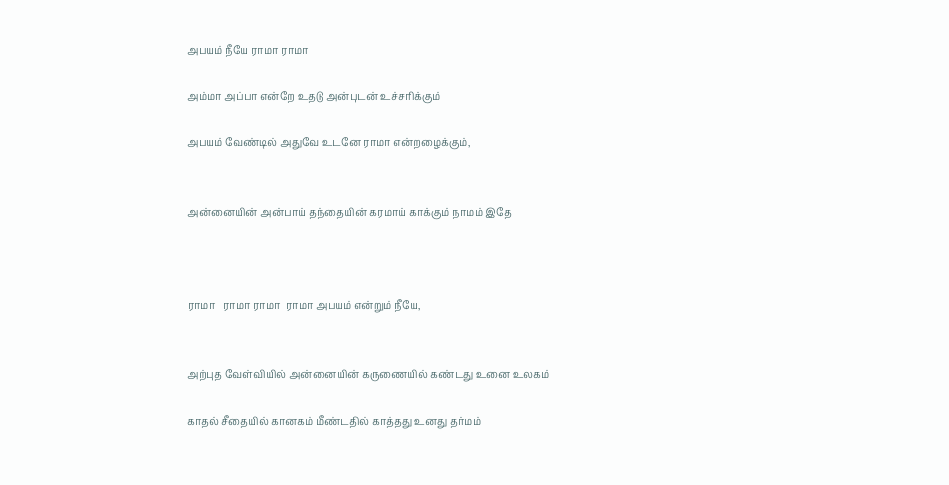அபயம் நீயே ராமா ராமா

அம்மா அப்பா என்றே உதடு அன்புடன் உச்சரிக்கும்

அபயம் வேண்டில் அதுவே உடனே ராமா என்றழைக்கும்,


அன்னையின் அன்பாய் தந்தையின் கரமாய் காக்கும் நாமம் இதே



ராமா   ராமா ராமா  ராமா அபயம் என்றும் நீயே,


அற்புத வேள்வியில் அன்னையின் கருணையில் கண்டது உனை உலகம்

காதல் சீதையில் கானகம் மீண்டதில் காத்தது உனது தர்மம்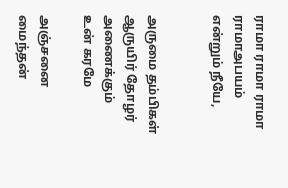ராமா ராமா ராமா ராமாஅபயம் என்றும் நீயே,


அருமை தம்பிகள் ஆருயிர் தோழர் அணைக்கும் உன் கரமே

அஞ்சனை மைந்தன்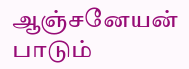ஆஞ்சனேயன் பாடும்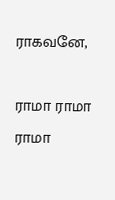ராகவனே,

ராமா ராமா  ராமா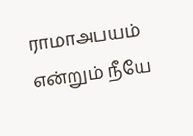ராமாஅபயம் என்றும் நீயே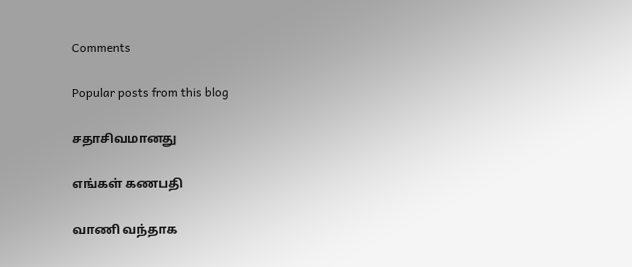Comments

Popular posts from this blog

சதாசிவமானது

எங்கள் கணபதி

வாணி வந்தாக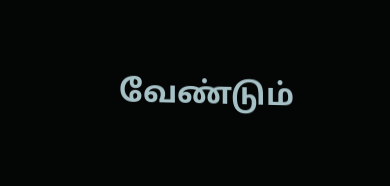வேண்டும்